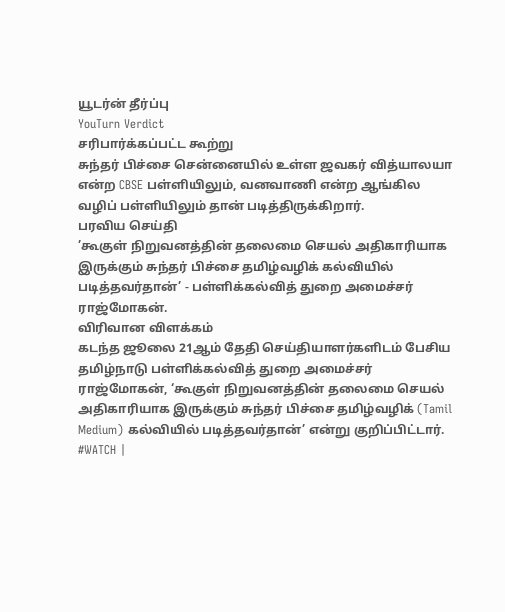யூடர்ன் தீர்ப்பு
YouTurn Verdict
சரிபார்க்கப்பட்ட கூற்று
சுந்தர் பிச்சை சென்னையில் உள்ள ஜவகர் வித்யாலயா என்ற CBSE பள்ளியிலும், வனவாணி என்ற ஆங்கில வழிப் பள்ளியிலும் தான் படித்திருக்கிறார்.
பரவிய செய்தி
’கூகுள் நிறுவனத்தின் தலைமை செயல் அதிகாரியாக இருக்கும் சுந்தர் பிச்சை தமிழ்வழிக் கல்வியில் படித்தவர்தான்’ - பள்ளிக்கல்வித் துறை அமைச்சர் ராஜ்மோகன்.
விரிவான விளக்கம்
கடந்த ஜூலை 21ஆம் தேதி செய்தியாளர்களிடம் பேசிய தமிழ்நாடு பள்ளிக்கல்வித் துறை அமைச்சர் ராஜ்மோகன், ‘கூகுள் நிறுவனத்தின் தலைமை செயல் அதிகாரியாக இருக்கும் சுந்தர் பிச்சை தமிழ்வழிக் (Tamil Medium) கல்வியில் படித்தவர்தான்’ என்று குறிப்பிட்டார்.
#WATCH |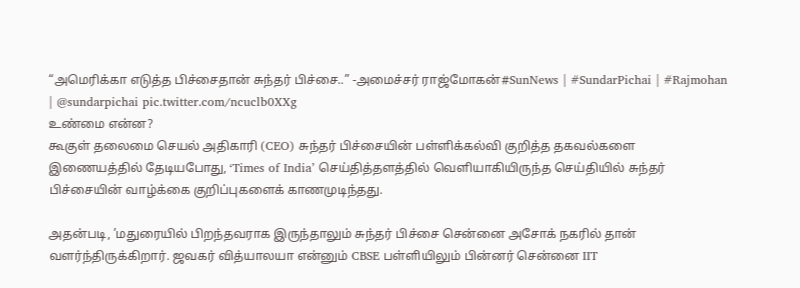“அமெரிக்கா எடுத்த பிச்சைதான் சுந்தர் பிச்சை..” -அமைச்சர் ராஜ்மோகன்#SunNews | #SundarPichai | #Rajmohan | @sundarpichai pic.twitter.com/ncuclb0XXg
உண்மை என்ன?
கூகுள் தலைமை செயல் அதிகாரி (CEO) சுந்தர் பிச்சையின் பள்ளிக்கல்வி குறித்த தகவல்களை இணையத்தில் தேடியபோது, ‘Times of India’ செய்தித்தளத்தில் வெளியாகியிருந்த செய்தியில் சுந்தர் பிச்சையின் வாழ்க்கை குறிப்புகளைக் காணமுடிந்தது.

அதன்படி, ’மதுரையில் பிறந்தவராக இருந்தாலும் சுந்தர் பிச்சை சென்னை அசோக் நகரில் தான் வளர்ந்திருக்கிறார். ஜவகர் வித்யாலயா என்னும் CBSE பள்ளியிலும் பின்னர் சென்னை IIT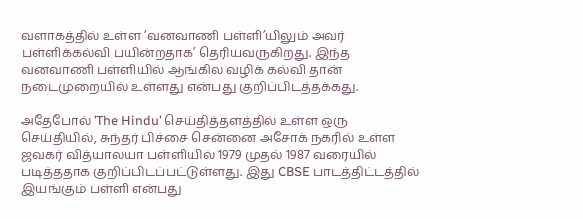வளாகத்தில் உள்ள ’வனவாணி பள்ளி’யிலும் அவர் பள்ளிக்கல்வி பயின்றதாக’ தெரியவருகிறது. இந்த வனவாணி பள்ளியில் ஆங்கில வழிக் கல்வி தான் நடைமுறையில் உள்ளது என்பது குறிப்பிடத்தக்கது.

அதேபோல் ’The Hindu’ செய்தித்தளத்தில் உள்ள ஒரு செய்தியில், சுந்தர் பிச்சை சென்னை அசோக் நகரில் உள்ள ஜவகர் வித்யாலயா பள்ளியில் 1979 முதல் 1987 வரையில் படித்ததாக குறிப்பிடப்பட்டுள்ளது. இது CBSE பாடத்திட்டத்தில் இயங்கும் பள்ளி என்பது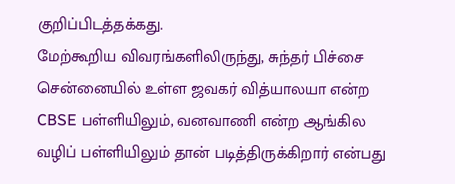குறிப்பிடத்தக்கது.
மேற்கூறிய விவரங்களிலிருந்து, சுந்தர் பிச்சை சென்னையில் உள்ள ஜவகர் வித்யாலயா என்ற CBSE பள்ளியிலும், வனவாணி என்ற ஆங்கில வழிப் பள்ளியிலும் தான் படித்திருக்கிறார் என்பது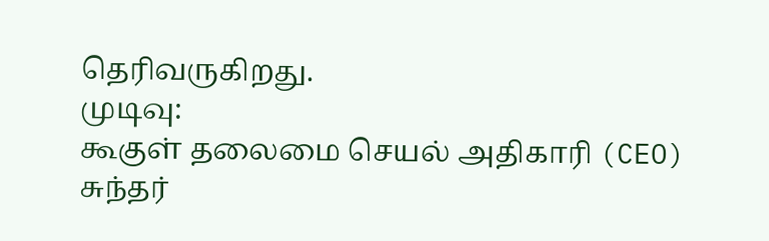தெரிவருகிறது.
முடிவு:
கூகுள் தலைமை செயல் அதிகாரி (CEO) சுந்தர்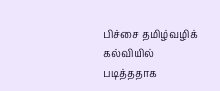பிச்சை தமிழ்வழிக் கல்வியில் படித்ததாக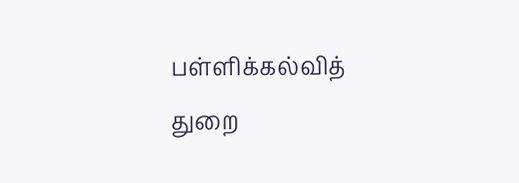பள்ளிக்கல்வித் துறை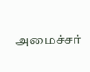அமைச்சர்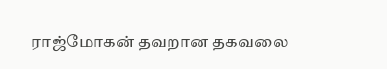ராஜ்மோகன் தவறான தகவலை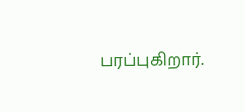பரப்புகிறார்.